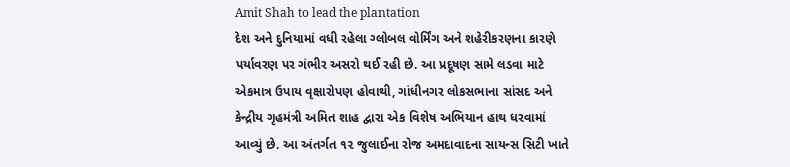Amit Shah to lead the plantation
દેશ અને દુનિયામાં વધી રહેલા ગ્લોબલ વોર્મિંગ અને શહેરીકરણના કારણે પર્યાવરણ પર ગંભીર અસરો થઈ રહી છે. આ પ્રદૂષણ સામે લડવા માટે એકમાત્ર ઉપાય વૃક્ષારોપણ હોવાથી, ગાંધીનગર લોકસભાના સાંસદ અને કેન્દ્રીય ગૃહમંત્રી અમિત શાહ દ્વારા એક વિશેષ અભિયાન હાથ ધરવામાં આવ્યું છે. આ અંતર્ગત ૧૨ જુલાઈના રોજ અમદાવાદના સાયન્સ સિટી ખાતે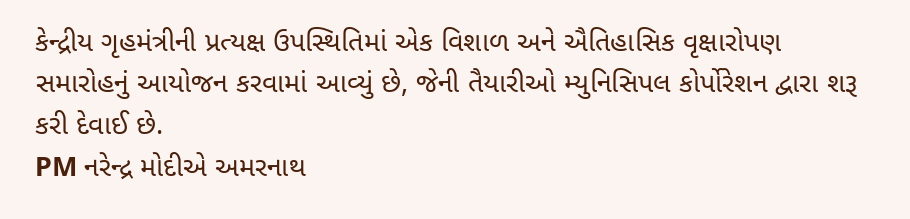કેન્દ્રીય ગૃહમંત્રીની પ્રત્યક્ષ ઉપસ્થિતિમાં એક વિશાળ અને ઐતિહાસિક વૃક્ષારોપણ સમારોહનું આયોજન કરવામાં આવ્યું છે, જેની તૈયારીઓ મ્યુનિસિપલ કોર્પોરેશન દ્વારા શરૂ કરી દેવાઈ છે.
PM નરેન્દ્ર મોદીએ અમરનાથ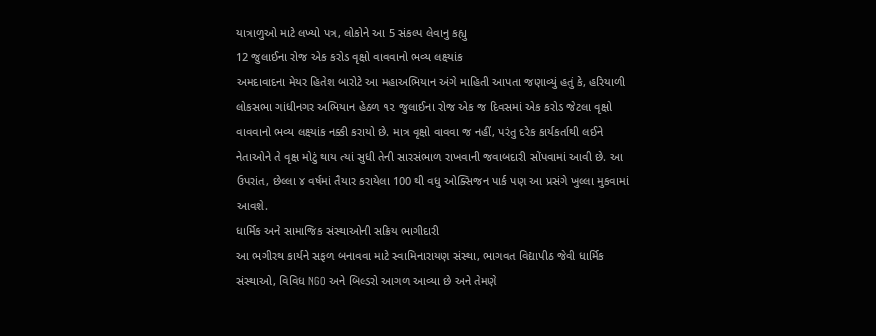યાત્રાળુઓ માટે લખ્યો પત્ર, લોકોને આ 5 સંકલ્પ લેવાનુ કહ્યુ
12 જુલાઈના રોજ એક કરોડ વૃક્ષો વાવવાનો ભવ્ય લક્ષ્યાંક
અમદાવાદના મેયર હિતેશ બારોટે આ મહાઅભિયાન અંગે માહિતી આપતા જણાવ્યું હતું કે, હરિયાળી લોકસભા ગાંધીનગર અભિયાન હેઠળ ૧૨ જુલાઈના રોજ એક જ દિવસમાં એક કરોડ જેટલા વૃક્ષો વાવવાનો ભવ્ય લક્ષ્યાંક નક્કી કરાયો છે. માત્ર વૃક્ષો વાવવા જ નહીં, પરંતુ દરેક કાર્યકર્તાથી લઈને નેતાઓને તે વૃક્ષ મોટું થાય ત્યાં સુધી તેની સારસંભાળ રાખવાની જવાબદારી સોંપવામાં આવી છે. આ ઉપરાંત, છેલ્લા ૪ વર્ષમાં તૈયાર કરાયેલા 100 થી વધુ ઓક્સિજન પાર્ક પણ આ પ્રસંગે ખુલ્લા મુકવામાં આવશે.
ધાર્મિક અને સામાજિક સંસ્થાઓની સક્રિય ભાગીદારી
આ ભગીરથ કાર્યને સફળ બનાવવા માટે સ્વામિનારાયણ સંસ્થા, ભાગવત વિદ્યાપીઠ જેવી ધાર્મિક સંસ્થાઓ, વિવિધ NGO અને બિલ્ડરો આગળ આવ્યા છે અને તેમણે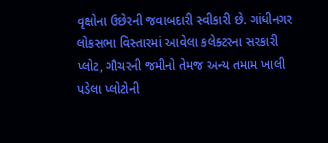વૃક્ષોના ઉછેરની જવાબદારી સ્વીકારી છે. ગાંધીનગર લોકસભા વિસ્તારમાં આવેલા કલેક્ટરના સરકારી પ્લોટ, ગૌચરની જમીનો તેમજ અન્ય તમામ ખાલી પડેલા પ્લોટોની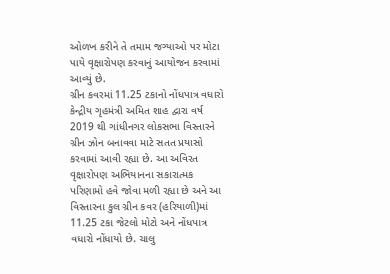ઓળખ કરીને તે તમામ જગ્યાઓ પર મોટા પાયે વૃક્ષારોપણ કરવાનું આયોજન કરવામાં આવ્યું છે.
ગ્રીન કવરમાં 11.25 ટકાનો નોંધપાત્ર વધારો
કેન્દ્રીય ગૃહમંત્રી અમિત શાહ દ્વારા વર્ષ 2019 થી ગાંધીનગર લોકસભા વિસ્તારને ગ્રીન ઝોન બનાવવા માટે સતત પ્રયાસો કરવામાં આવી રહ્યા છે. આ અવિરત વૃક્ષારોપણ અભિયાનના સકારાત્મક પરિણામો હવે જોવા મળી રહ્યા છે અને આ વિસ્તારના કુલ ગ્રીન કવર (હરિયાળી)માં 11.25 ટકા જેટલો મોટો અને નોંધપાત્ર વધારો નોંધાયો છે. ચાલુ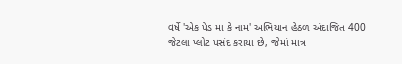વર્ષે 'એક પેડ મા કે નામ' અભિયાન હેઠળ અંદાજિત 400 જેટલા પ્લોટ પસંદ કરાયા છે, જેમાં માત્ર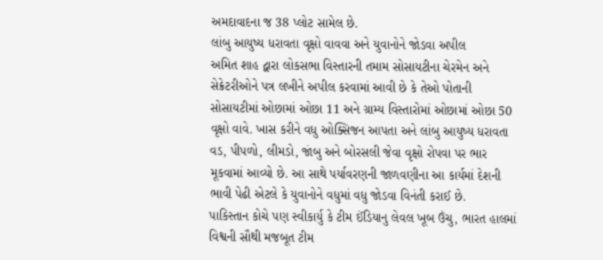અમદાવાદના જ 38 પ્લોટ સામેલ છે.
લાંબુ આયુષ્ય ધરાવતા વૃક્ષો વાવવા અને યુવાનોને જોડવા અપીલ
અમિત શાહ દ્વારા લોકસભા વિસ્તારની તમામ સોસાયટીના ચેરમેન અને સેક્રેટરીઓને પત્ર લખીને અપીલ કરવામાં આવી છે કે તેઓ પોતાની સોસાયટીમાં ઓછામાં ઓછા 11 અને ગ્રામ્ય વિસ્તારોમાં ઓછામાં ઓછા 50 વૃક્ષો વાવે. ખાસ કરીને વધુ ઓક્સિજન આપતા અને લાંબુ આયુષ્ય ધરાવતા વડ, પીપળો, લીમડો, જાંબુ અને બોરસલી જેવા વૃક્ષો રોપવા પર ભાર મૂકવામાં આવ્યો છે. આ સાથે પર્યાવરણની જાળવણીના આ કાર્યમાં દેશની ભાવી પેઢી એટલે કે યુવાનોને વધુમાં વધુ જોડવા વિનંતી કરાઈ છે.
પાકિસ્તાન કોચે પણ સ્વીકાર્યુ કે ટીમ ઈંડિયાનુ લેવલ ખૂબ ઉંચુ, ભારત હાલમાં વિશ્વની સૌથી મજબૂત ટીમ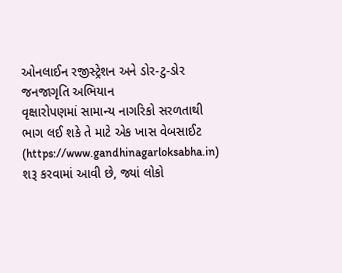ઓનલાઈન રજીસ્ટ્રેશન અને ડોર-ટુ-ડોર જનજાગૃતિ અભિયાન
વૃક્ષારોપણમાં સામાન્ય નાગરિકો સરળતાથી ભાગ લઈ શકે તે માટે એક ખાસ વેબસાઈટ (https://www.gandhinagarloksabha.in) શરૂ કરવામાં આવી છે, જ્યાં લોકો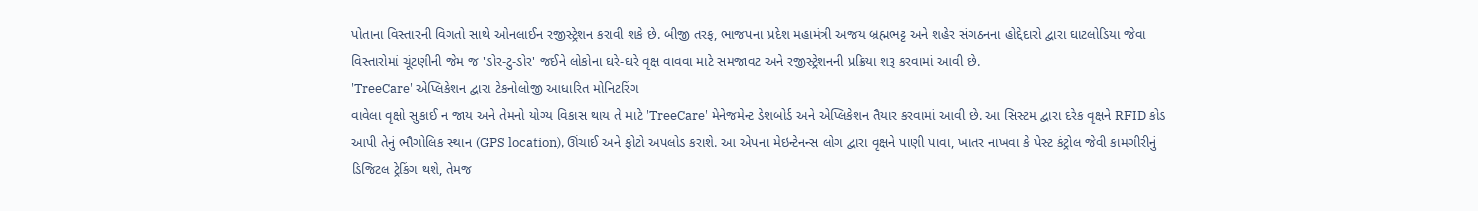પોતાના વિસ્તારની વિગતો સાથે ઓનલાઈન રજીસ્ટ્રેશન કરાવી શકે છે. બીજી તરફ, ભાજપના પ્રદેશ મહામંત્રી અજય બ્રહ્મભટ્ટ અને શહેર સંગઠનના હોદ્દેદારો દ્વારા ઘાટલોડિયા જેવા વિસ્તારોમાં ચૂંટણીની જેમ જ 'ડોર-ટુ-ડોર' જઈને લોકોના ઘરે-ઘરે વૃક્ષ વાવવા માટે સમજાવટ અને રજીસ્ટ્રેશનની પ્રક્રિયા શરૂ કરવામાં આવી છે.
'TreeCare' એપ્લિકેશન દ્વારા ટેકનોલોજી આધારિત મોનિટરિંગ
વાવેલા વૃક્ષો સુકાઈ ન જાય અને તેમનો યોગ્ય વિકાસ થાય તે માટે 'TreeCare' મેનેજમેન્ટ ડેશબોર્ડ અને એપ્લિકેશન તૈયાર કરવામાં આવી છે. આ સિસ્ટમ દ્વારા દરેક વૃક્ષને RFID કોડ આપી તેનું ભૌગોલિક સ્થાન (GPS location), ઊંચાઈ અને ફોટો અપલોડ કરાશે. આ એપના મેઇન્ટેનન્સ લોગ દ્વારા વૃક્ષને પાણી પાવા, ખાતર નાખવા કે પેસ્ટ કંટ્રોલ જેવી કામગીરીનું ડિજિટલ ટ્રેકિંગ થશે, તેમજ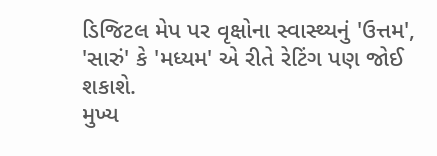ડિજિટલ મેપ પર વૃક્ષોના સ્વાસ્થ્યનું 'ઉત્તમ', 'સારું' કે 'મધ્યમ' એ રીતે રેટિંગ પણ જોઈ શકાશે.
મુખ્ય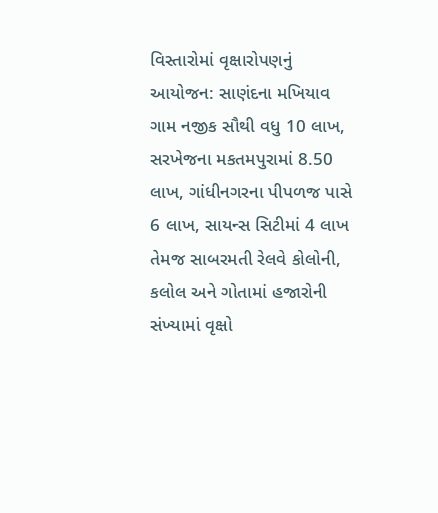વિસ્તારોમાં વૃક્ષારોપણનું આયોજન: સાણંદના મખિયાવ ગામ નજીક સૌથી વધુ 10 લાખ, સરખેજના મકતમપુરામાં 8.50 લાખ, ગાંધીનગરના પીપળજ પાસે 6 લાખ, સાયન્સ સિટીમાં 4 લાખ તેમજ સાબરમતી રેલવે કોલોની, કલોલ અને ગોતામાં હજારોની સંખ્યામાં વૃક્ષો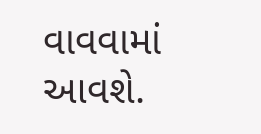વાવવામાં આવશે.